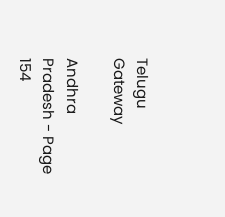Telugu Gateway

Andhra Pradesh - Page 154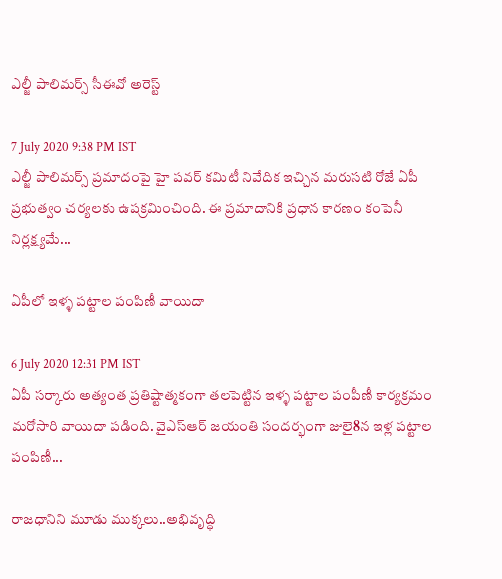ఎల్జీ పాలిమర్స్ సీఈవో అరెస్ట్

7 July 2020 9:38 PM IST
ఎల్జీ పాలిమర్స్ ప్రమాదంపై హై పవర్ కమిటీ నివేదిక ఇచ్చిన మరుసటి రోజే ఏపీ ప్రభుత్వం చర్యలకు ఉపక్రమించింది. ఈ ప్రమాదానికి ప్రధాన కారణం కంపెనీ నిర్లక్ష్యమే...

ఏపీలో ఇళ్ళ పట్టాల పంపిణీ వాయిదా

6 July 2020 12:31 PM IST
ఏపీ సర్కారు అత్యంత ప్రతిష్టాత్మకంగా తలపెట్టిన ఇళ్ళ పట్టాల పంపీణీ కార్యక్రమం మరోసారి వాయిదా పడింది. వైఎస్ఆర్ జయంతి సందర్భంగా జులై8న ఇళ్ల పట్టాల పంపిణీ...

రాజధానిని మూడు ముక్కలు..అభివృద్ధి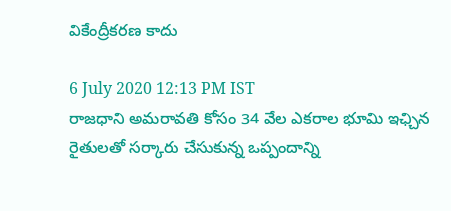వికేంద్రీకరణ కాదు

6 July 2020 12:13 PM IST
రాజధాని అమరావతి కోసం 34 వేల ఎకరాల భూమి ఇఛ్చిన రైతులతో సర్కారు చేసుకున్న ఒప్పందాన్ని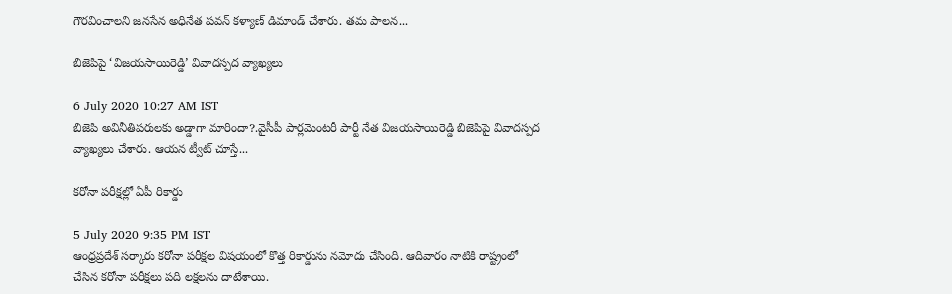గౌరవించాలని జనసేన అధినేత పవన్ కళ్యాణ్ డిమాండ్ చేశారు. తమ పాలన...

బిజెపిపై ‘విజయసాయిరెడ్డి’ వివాదస్పద వ్యాఖ్యలు

6 July 2020 10:27 AM IST
బిజెపి అవినీతిపరులకు అడ్డాగా మారిందా?.వైసీపీ పార్లమెంటరీ పార్టీ నేత విజయసాయిరెడ్డి బిజెపిపై వివాదస్పద వ్యాఖ్యలు చేశారు. ఆయన ట్వీట్ చూస్తే...

కరోనా పరీక్షల్లో ఏపీ రికార్డు

5 July 2020 9:35 PM IST
ఆంధ్రప్రదేశ్ సర్కారు కరోనా పరీక్షల విషయంలో కొత్త రికార్డును నమోదు చేసింది. ఆదివారం నాటికి రాష్ట్రంలో చేసిన కరోనా పరీక్షలు పది లక్షలను దాటేశాయి.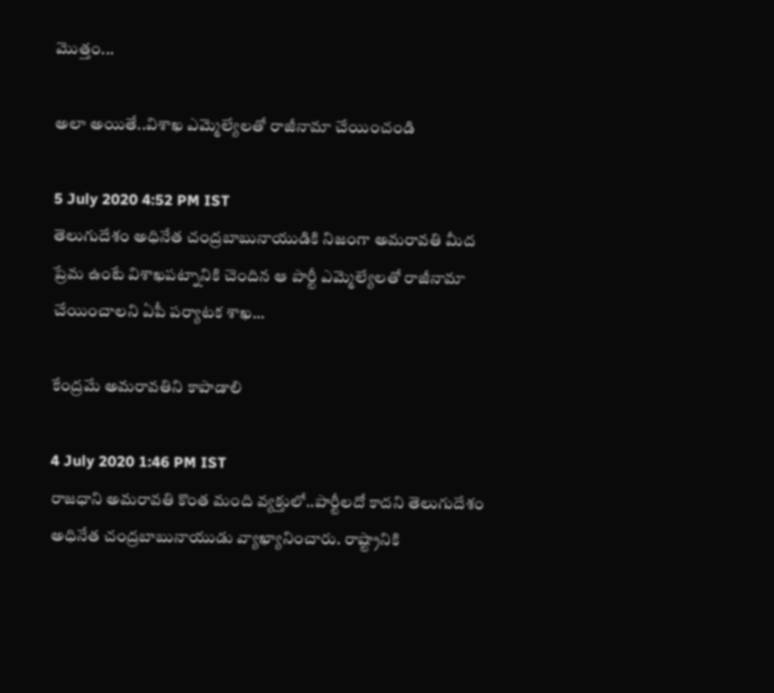మొత్తం...

అలా అయితే..విశాఖ ఎమ్మెల్యేలతో రాజీనామా చేయించండి

5 July 2020 4:52 PM IST
తెలుగుదేశం అధినేత చంద్రబాబునాయుడికి నిజంగా అమరావతి మీద ప్రేమ ఉంటే విశాఖపట్నానికి చెందిన ఆ పార్టీ ఎమ్మెల్యేలతో రాజీనామా చేయించాలని ఏపీ పర్యాటక శాఖ...

కేంద్రమే అమరావతిని కాపాడాలి

4 July 2020 1:46 PM IST
రాజధాని అమరావతి కొంత మంది వ్యక్తులో..పార్టీలదో కాదని తెలుగుదేశం అధినేత చంద్రబాబునాయుడు వ్యాఖ్యానించారు. రాష్ట్రానికి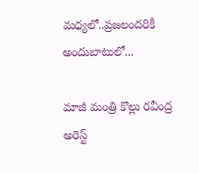మధ్యలో..ప్రజలందరికీ అందుబాటులో...

మాజీ మంత్రి కొల్లు రవీంద్ర అరెస్ట్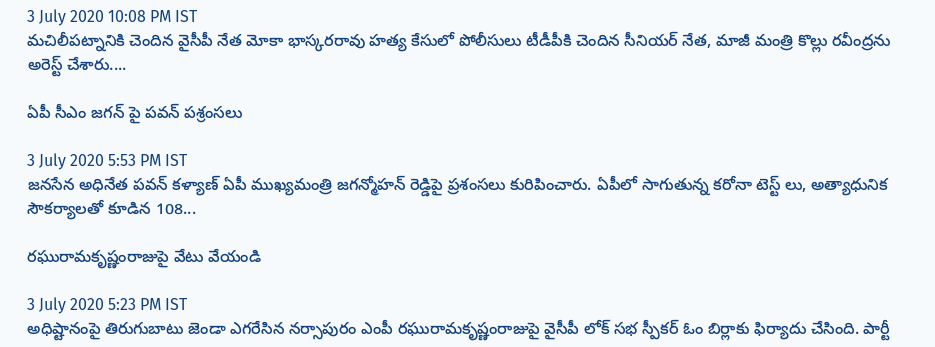3 July 2020 10:08 PM IST
మచిలీపట్నానికి చెందిన వైసీపీ నేత మోకా భాస్కరరావు హత్య కేసులో పోలీసులు టీడీపీకి చెందిన సీనియర్ నేత, మాజీ మంత్రి కొల్లు రవీంద్రను అరెస్ట్ చేశారు....

ఏపీ సీఎం జగన్ పై పవన్ పశ్రంసలు

3 July 2020 5:53 PM IST
జనసేన అధినేత పవన్ కళ్యాణ్ ఏపీ ముఖ్యమంత్రి జగన్మోహన్ రెడ్డిపై ప్రశంసలు కురిపించారు. ఏపీలో సాగుతున్న కరోనా టెస్ట్ లు, అత్యాధునిక సౌకర్యాలతో కూడిన 108...

రఘురామకృష్ణంరాజుపై వేటు వేయండి

3 July 2020 5:23 PM IST
అధిష్టానంపై తిరుగుబాటు జెండా ఎగరేసిన నర్సాపురం ఎంపీ రఘురామకృష్ణంరాజుపై వైసీపీ లోక్ సభ స్పీకర్ ఓం బిర్లాకు ఫిర్యాదు చేసింది. పార్టీ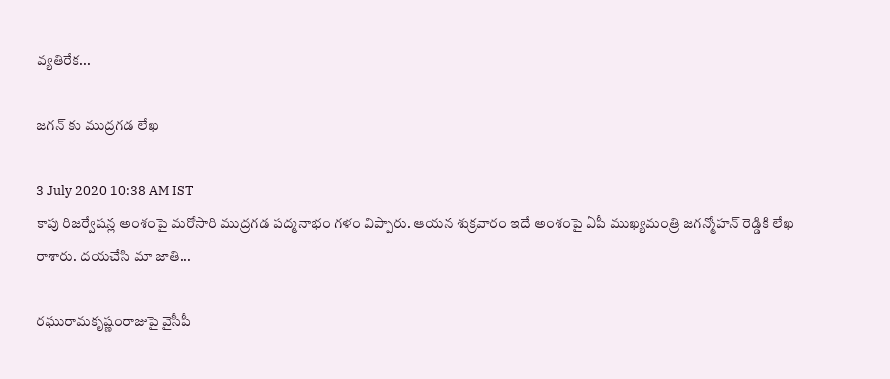వ్యతిరేక...

జగన్ కు ముద్రగడ లేఖ

3 July 2020 10:38 AM IST
కాపు రిజర్వేషన్ల అంశంపై మరోసారి ముద్రగడ పద్మనాభం గళం విప్పారు. ఆయన శుక్రవారం ఇదే అంశంపై ఏపీ ముఖ్యమంత్రి జగన్మోహన్ రెడ్డికి లేఖ రాశారు. దయచేసి మా జాతి...

రఘురామకృష్ణంరాజుపై వైసీపీ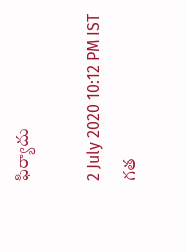ఫిర్యాదు

2 July 2020 10:12 PM IST
గత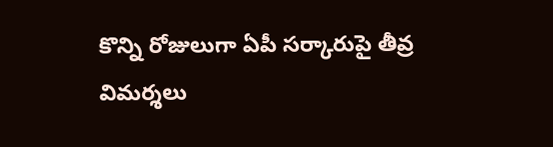కొన్ని రోజులుగా ఏపీ సర్కారుపై తీవ్ర విమర్శలు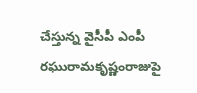చేస్తున్న వైసీపీ ఎంపీ రఘురామకృష్ణంరాజుపై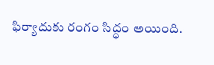ఫిర్యాదుకు రంగం సిద్ధం అయింది.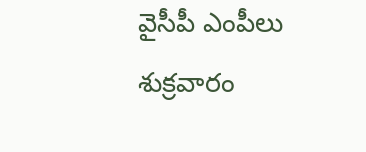వైసీపీ ఎంపీలు శుక్రవారం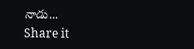నాడు...
Share it